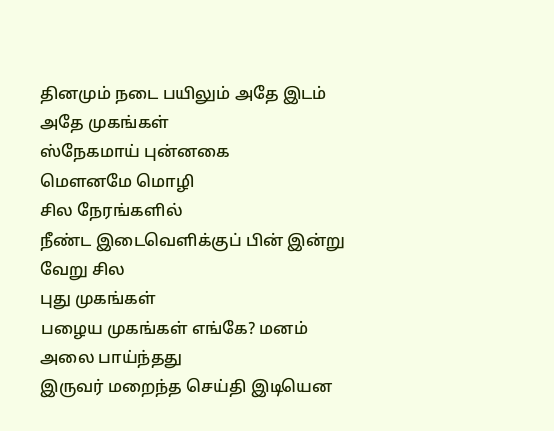தினமும் நடை பயிலும் அதே இடம்
அதே முகங்கள்
ஸ்நேகமாய் புன்னகை
மௌனமே மொழி
சில நேரங்களில்
நீண்ட இடைவெளிக்குப் பின் இன்று
வேறு சில
புது முகங்கள்
பழைய முகங்கள் எங்கே? மனம்
அலை பாய்ந்தது
இருவர் மறைந்த செய்தி இடியென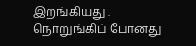இறங்கியது .
நொறுங்கிப் போனது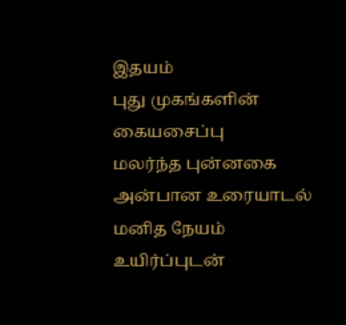இதயம்
புது முகங்களின்
கையசைப்பு
மலர்ந்த புன்னகை
அன்பான உரையாடல்
மனித நேயம்
உயிர்ப்புடன்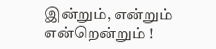இன்றும், என்றும்
என்றென்றும் !